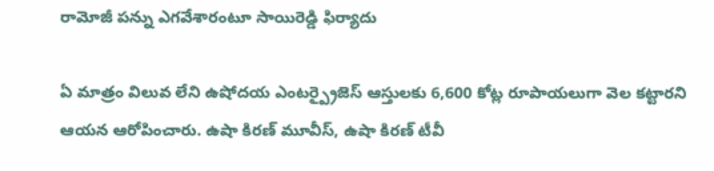రామోజీ పన్ను ఎగవేశారంటూ సాయిరెడ్డి ఫిర్యాదు

ఏ మాత్రం విలువ లేని ఉషోదయ ఎంటర్ప్రైజెస్ ఆస్తులకు 6,600 కోట్ల రూపాయలుగా వెల కట్టారని ఆయన ఆరోపించారు. ఉషా కిరణ్ మూవీస్, ఉషా కిరణ్ టీవీ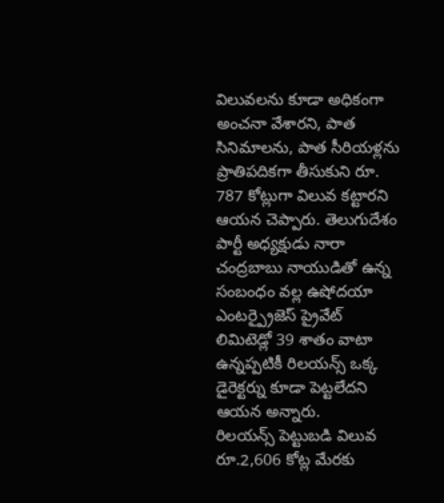విలువలను కూడా అధికంగా అంచనా వేశారని, పాత సినిమాలను, పాత సీరియళ్లను ప్రాతిపదికగా తీసుకుని రూ. 787 కోట్లుగా విలువ కట్టారని ఆయన చెప్పారు. తెలుగుదేశం పార్టీ అధ్యక్షుడు నారా చంద్రబాబు నాయుడితో ఉన్న సంబంధం వల్ల ఉషోదయా ఎంటర్ప్రైజెస్ ప్రైవేట్ లిమిటెడ్లో 39 శాతం వాటా ఉన్నప్పటికీ రిలయన్స్ ఒక్క డైరెక్టర్ను కూడా పెట్టలేదని ఆయన అన్నారు.
రిలయన్స్ పెట్టుబడి విలువ రూ.2,606 కోట్ల మేరకు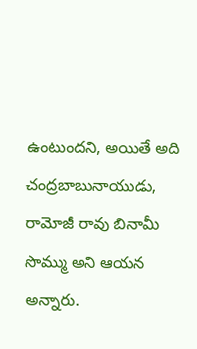ఉంటుందని, అయితే అది చంద్రబాబునాయుడు, రామోజీ రావు బినామీ సొమ్ము అని ఆయన అన్నారు.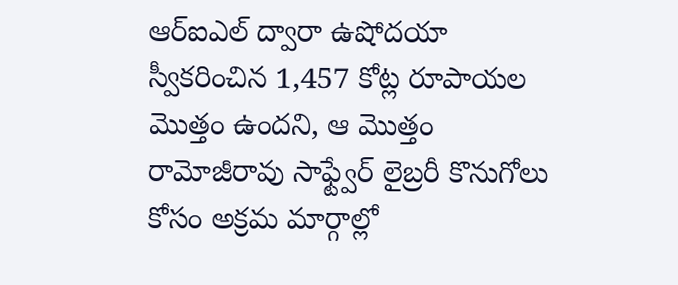ఆర్ఐఎల్ ద్వారా ఉషోదయా స్వీకరించిన 1,457 కోట్ల రూపాయల మొత్తం ఉందని, ఆ మొత్తం రామోజీరావు సాఫ్ట్వేర్ లైబ్రరీ కొనుగోలు కోసం అక్రమ మార్గాల్లో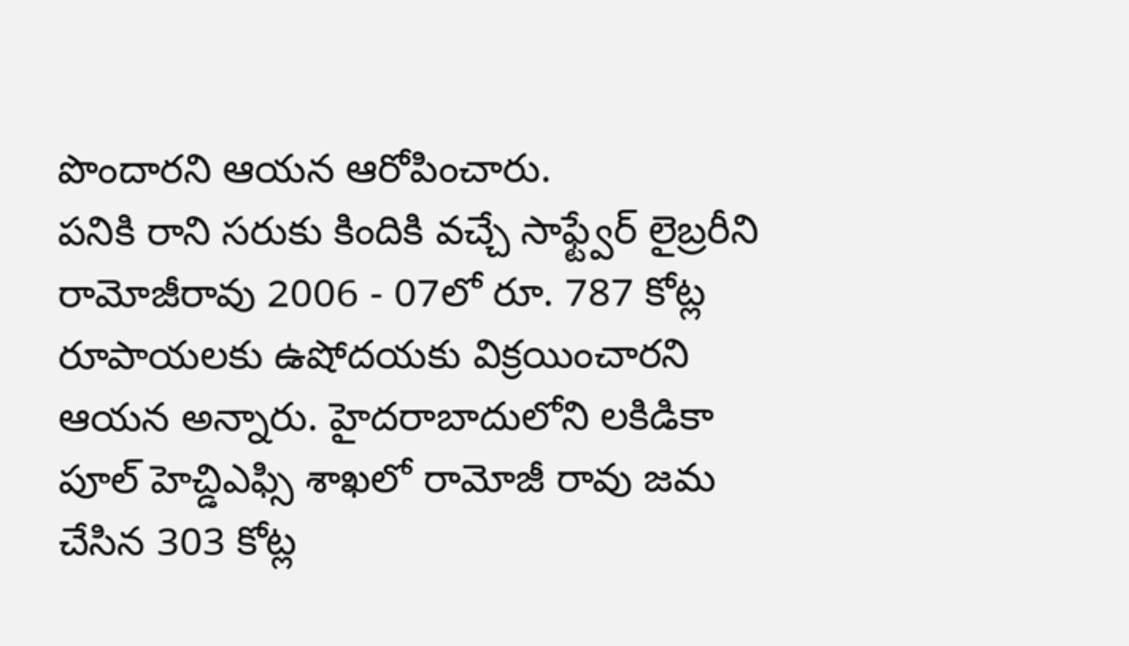పొందారని ఆయన ఆరోపించారు.
పనికి రాని సరుకు కిందికి వచ్చే సాఫ్ట్వేర్ లైబ్రరీని రామోజీరావు 2006 - 07లో రూ. 787 కోట్ల రూపాయలకు ఉషోదయకు విక్రయించారని ఆయన అన్నారు. హైదరాబాదులోని లకిడికా పూల్ హెచ్డిఎఫ్సి శాఖలో రామోజీ రావు జమ చేసిన 303 కోట్ల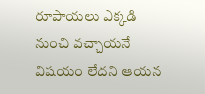రూపాయలు ఎక్కడి నుంచి వచ్చాయనే విషయం లేదని ఆయన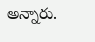అన్నారు.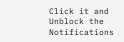Click it and Unblock the Notifications